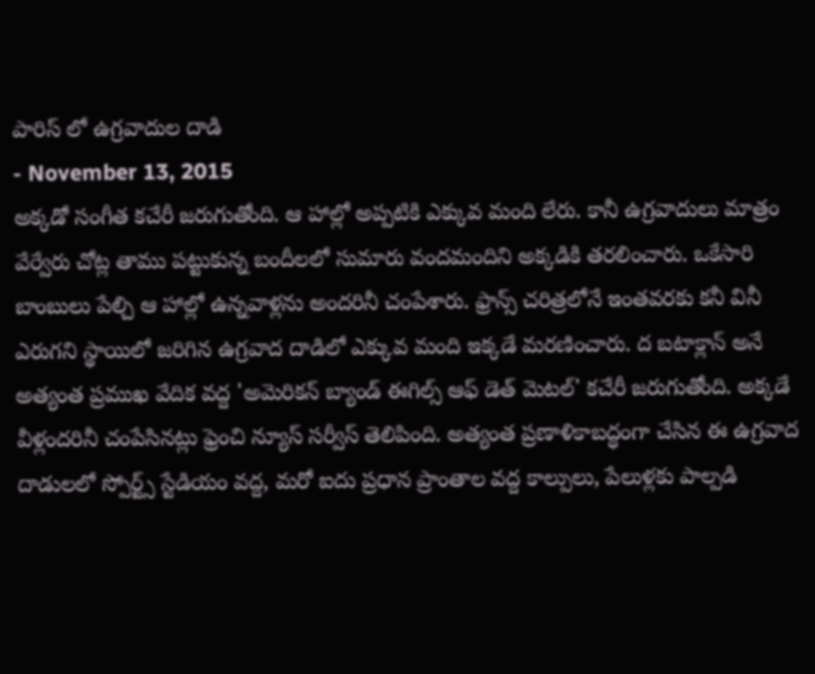పారిస్ లో ఉగ్రవాదుల దాడి
- November 13, 2015
అక్కడో సంగీత కచేరీ జరుగుతోంది. ఆ హాల్లో అప్పటికి ఎక్కువ మంది లేరు. కానీ ఉగ్రవాదులు మాత్రం వేర్వేరు చోట్ల తాము పట్టుకున్న బందీలలో సుమారు వందమందిని అక్కడికి తరలించారు. ఒకేసారి బాంబులు పేల్చి ఆ హాల్లో ఉన్నవాళ్లను అందరినీ చంపేశారు. ఫ్రాన్స్ చరిత్రలోనే ఇంతవరకు కనీ వినీ ఎరుగని స్థాయిలో జరిగిన ఉగ్రవాద దాడిలో ఎక్కువ మంది ఇక్కడే మరణించారు. ద బటాక్లాన్ అనే అత్యంత ప్రముఖ వేదిక వద్ద 'అమెరికన్ బ్యాండ్ ఈగిల్స్ ఆఫ్ డెత్ మెటల్' కచేరీ జరుగుతోంది. అక్కడే వీళ్లందరినీ చంపేసినట్లు ఫ్రెంచి న్యూస్ సర్వీస్ తెలిపింది. అత్యంత ప్రణాళికాబద్ధంగా చేసిన ఈ ఉగ్రవాద దాడులలో స్పోర్ట్స్ స్టేడియం వద్ద, మరో ఐదు ప్రధాన ప్రాంతాల వద్ద కాల్పులు, పేలుళ్లకు పాల్పడి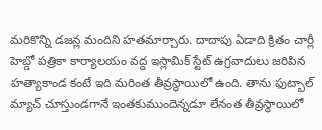మరికొన్ని డజన్ల మందిని హతమార్చారు. దాదాపు ఏడాది క్రితం చార్లీ హెబ్డో పత్రికా కార్యాలయం వద్ద ఇస్లామిక్ స్టేట్ ఉగ్రవాదులు జరిపిన హత్యాకాండ కంటే ఇది మరింత తీవ్రస్థాయిలో ఉంది. తాను ఫుట్బాల్ మ్యాచ్ చూస్తుండగానే ఇంతకుముందెన్నడూ లేనంత తీవ్రస్థాయిలో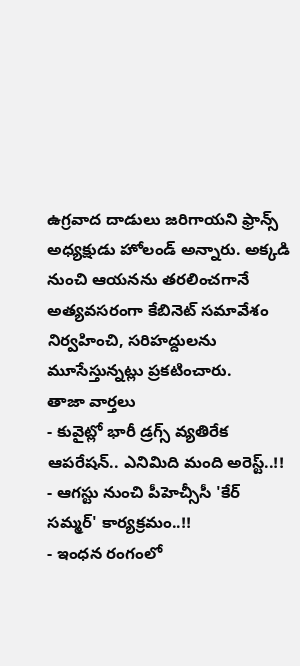ఉగ్రవాద దాడులు జరిగాయని ఫ్రాన్స్ అధ్యక్షుడు హోలండ్ అన్నారు. అక్కడి నుంచి ఆయనను తరలించగానే అత్యవసరంగా కేబినెట్ సమావేశం నిర్వహించి, సరిహద్దులను మూసేస్తున్నట్లు ప్రకటించారు.
తాజా వార్తలు
- కువైట్లో భారీ డ్రగ్స్ వ్యతిరేక ఆపరేషన్.. ఎనిమిది మంది అరెస్ట్..!!
- ఆగస్టు నుంచి పీహెచ్సీసీ 'కేర్ సమ్మర్' కార్యక్రమం..!!
- ఇంధన రంగంలో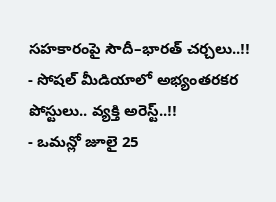సహకారంపై సౌదీ–భారత్ చర్చలు..!!
- సోషల్ మీడియాలో అభ్యంతరకర పోస్టులు.. వ్యక్తి అరెస్ట్..!!
- ఒమన్లో జూలై 25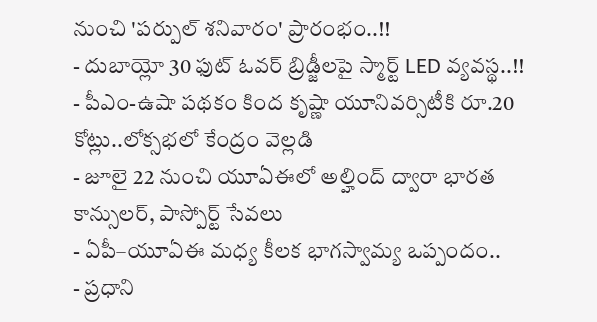నుంచి 'పర్పుల్ శనివారం' ప్రారంభం..!!
- దుబాయ్లో 30 ఫుట్ ఓవర్ బ్రిడ్జీలపై స్మార్ట్ LED వ్యవస్థ..!!
- పీఎం-ఉషా పథకం కింద కృష్ణా యూనివర్సిటీకి రూ.20 కోట్లు..లోక్సభలో కేంద్రం వెల్లడి
- జూలై 22 నుంచి యూఏఈలో అల్హింద్ ద్వారా భారత కాన్సులర్, పాస్పోర్ట్ సేవలు
- ఏపీ–యూఏఈ మధ్య కీలక భాగస్వామ్య ఒప్పందం..
- ప్రధాని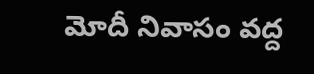మోదీ నివాసం వద్ద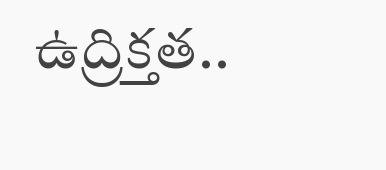ఉద్రిక్తత..